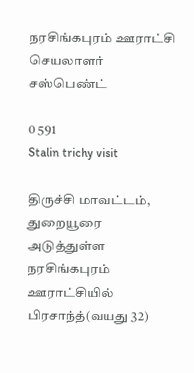நரசிங்கபுரம் ஊராட்சி செயலாளர் சஸ்பெண்ட்

0 591
Stalin trichy visit

திருச்சி மாவட்டம், துறையூரை அடுத்துள்ள நரசிங்கபுரம் ஊராட்சியில் பிரசாந்த்(வயது 32)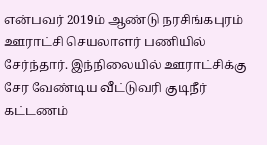என்பவர் 2019ம் ஆண்டு நரசிங்கபுரம் ஊராட்சி செயலாளர் பணியில் சேர்ந்தார். இந்நிலையில் ஊராட்சிக்கு சேர வேண்டிய வீட்டுவரி குடிநீர் கட்டணம்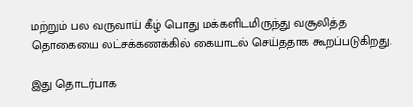மற்றும் பல வருவாய் கீழ் பொது மக்களிடமிருந்து வசூலித்த தொகையை லட்சக்கணக்கில் கையாடல் செய்ததாக கூறப்படுகிறது.

இது தொடர்பாக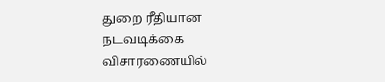துறை ரீதியான நடவடிக்கை விசாரணையில்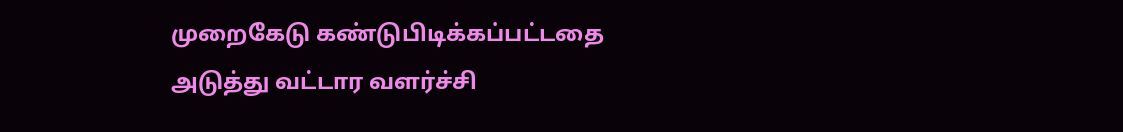முறைகேடு கண்டுபிடிக்கப்பட்டதை அடுத்து வட்டார வளர்ச்சி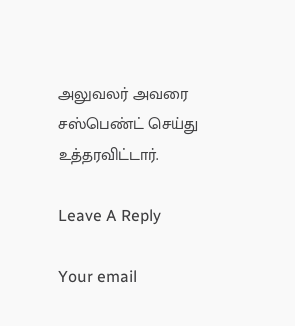அலுவலர் அவரை சஸ்பெண்ட் செய்து உத்தரவிட்டார்.

Leave A Reply

Your email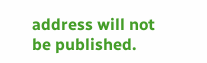address will not be published.